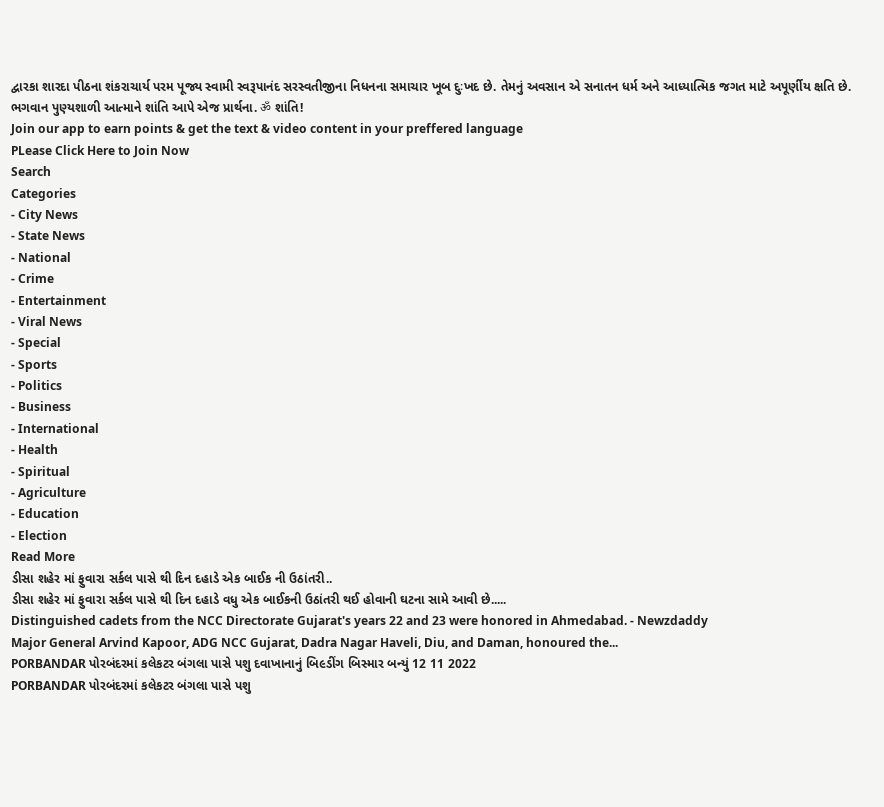દ્વારકા શારદા પીઠના શંકરાચાર્ય પરમ પૂજ્ય સ્વામી સ્વરૂપાનંદ સરસ્વતીજીના નિધનના સમાચાર ખૂબ દુઃખદ છે. તેમનું અવસાન એ સનાતન ધર્મ અને આધ્યાત્મિક જગત માટે અપૂર્ણીય ક્ષતિ છે. ભગવાન પુણ્યશાળી આત્માને શાંતિ આપે એજ પ્રાર્થના. ॐ શાંતિ!
Join our app to earn points & get the text & video content in your preffered language
PLease Click Here to Join Now
Search
Categories
- City News
- State News
- National
- Crime
- Entertainment
- Viral News
- Special
- Sports
- Politics
- Business
- International
- Health
- Spiritual
- Agriculture
- Education
- Election
Read More
ડીસા શહેર માં ફુવારા સર્કલ પાસે થી દિન દહાડે એક બાઈક ની ઉઠાંતરી..
ડીસા શહેર માં ફુવારા સર્કલ પાસે થી દિન દહાડે વધુ એક બાઈકની ઉઠાંતરી થઈ હોવાની ઘટના સામે આવી છે.....
Distinguished cadets from the NCC Directorate Gujarat's years 22 and 23 were honored in Ahmedabad. - Newzdaddy
Major General Arvind Kapoor, ADG NCC Gujarat, Dadra Nagar Haveli, Diu, and Daman, honoured the...
PORBANDAR પોરબંદરમાં કલેકટર બંગલા પાસે પશુ દવાખાનાનું બિ૯ડીંગ બિસ્માર બન્યું 12 11 2022
PORBANDAR પોરબંદરમાં કલેકટર બંગલા પાસે પશુ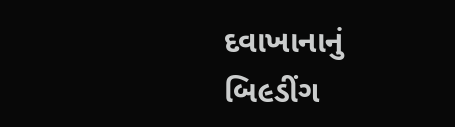દવાખાનાનું બિ૯ડીંગ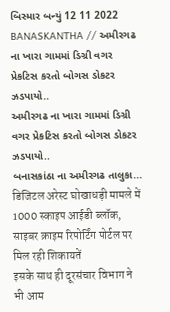બિસ્માર બન્યું 12 11 2022
BANASKANTHA // અમીરગઢ ના ખારા ગામમાં ડિગ્રી વગર પ્રેકટિસ કરતો બોગસ ડોકટર ઝડપાયો..
અમીરગઢ ના ખારા ગામમાં ડિગ્રી વગર પ્રેકટિસ કરતો બોગસ ડોકટર ઝડપાયો..
બનાસકાંઠા ના અમીરગઢ તાલુકા...
डिजिटल अरेस्ट घोखाधड़ी मामले में 1000 स्काइप आईडी ब्लॉक, साइबर क्राइम रिपोर्टिंग पोर्टल पर मिल रही शिकायतें
इसके साथ ही दूरसंचार विभाग ने भी आम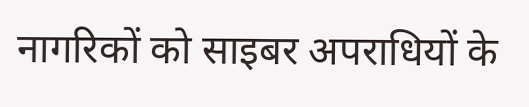नागरिकों को साइबर अपराधियों के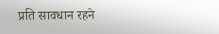प्रति सावधान रहने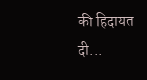की हिदायत दी...